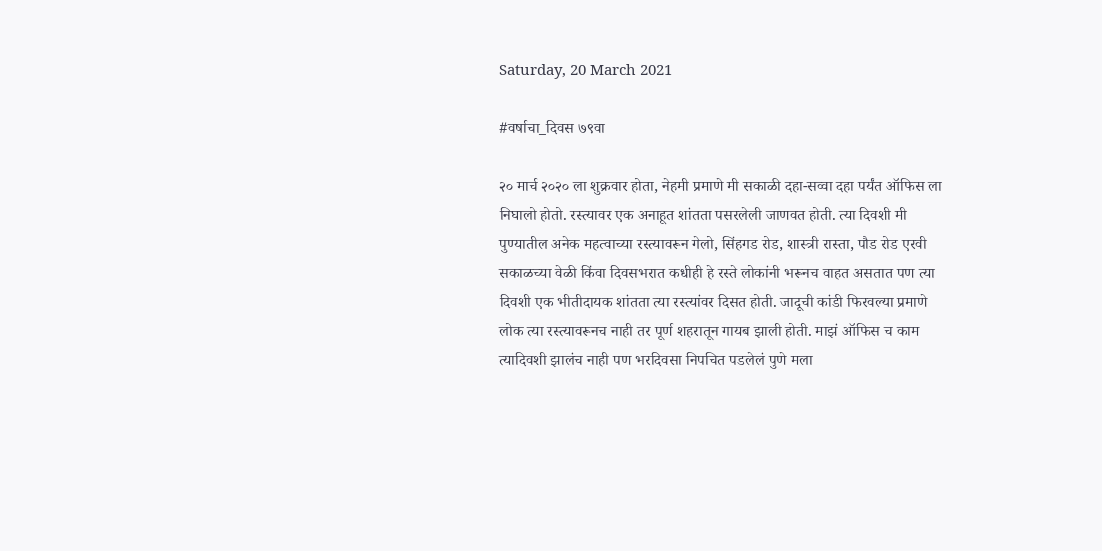Saturday, 20 March 2021

#वर्षाचा_दिवस ७९वा

२० मार्च २०२० ला शुक्रवार होता, नेहमी प्रमाणे मी सकाळी दहा-सव्वा दहा पर्यंत ऑफिस ला निघालो होतो. रस्त्यावर एक अनाहूत शांतता पसरलेली जाणवत होती. त्या दिवशी मी पुण्यातील अनेक महत्वाच्या रस्त्यावरून गेलो, सिंहगड रोड, शास्त्री रास्ता, पौड रोड एरवी सकाळच्या वेळी किंवा दिवसभरात कधीही हे रस्ते लोकांनी भरूनच वाहत असतात पण त्या दिवशी एक भीतीदायक शांतता त्या रस्त्यांवर दिसत होती. जादूची कांडी फिरवल्या प्रमाणे लोक त्या रस्त्यावरूनच नाही तर पूर्ण शहरातून गायब झाली होती. माझं ऑफिस च काम त्यादिवशी झालंच नाही पण भरदिवसा निपचित पडलेलं पुणे मला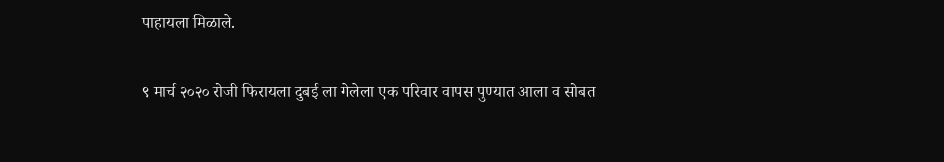पाहायला मिळाले.

९ मार्च २०२० रोजी फिरायला दुबई ला गेलेला एक परिवार वापस पुण्यात आला व सोबत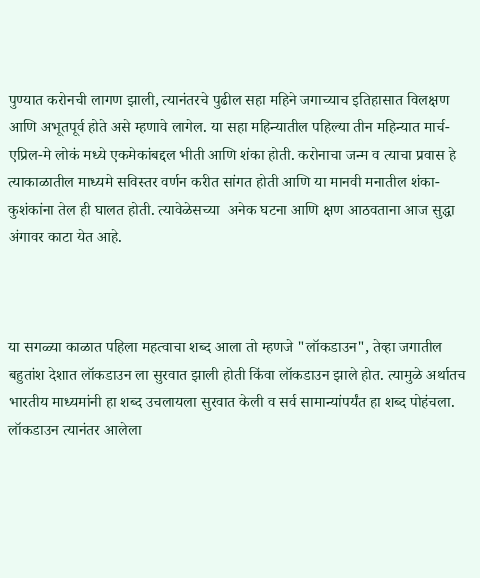पुण्यात करोनची लागण झाली, त्यानंतरचे पुढील सहा महिने जगाच्याच इतिहासात विलक्षण आणि अभूतपूर्व होते असे म्हणावे लागेल. या सहा महिन्यातील पहिल्या तीन महिन्यात मार्च-एप्रिल-मे लोकं मध्ये एकमेकांबद्दल भीती आणि शंका होती. करोनाचा जन्म व त्याचा प्रवास हे त्याकाळातील माध्यमे सविस्तर वर्णन करीत सांगत होती आणि या मानवी मनातील शंका-कुशंकांना तेल ही घालत होती. त्यावेळेसच्या  अनेक घटना आणि क्षण आठवताना आज सुद्धा अंगावर काटा येत आहे.



या सगळ्या काळात पहिला महत्वाचा शब्द आला तो म्हणजे "लॉकडाउन", तेव्हा जगातील बहुतांश देशात लॉकडाउन ला सुरवात झाली होती किंवा लॉकडाउन झाले होत. त्यामुळे अर्थातच भारतीय माध्यमांनी हा शब्द उचलायला सुरवात केली व सर्व सामान्यांपर्यंत हा शब्द पोहंचला. लॉकडाउन त्यानंतर आलेला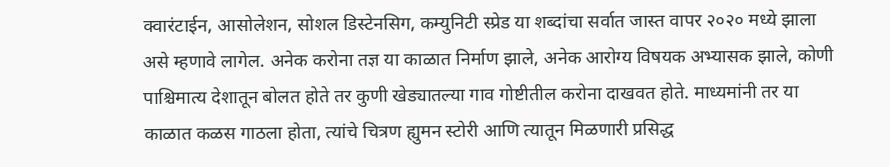क्वारंटाईन, आसोलेशन, सोशल डिस्टेनसिग, कम्युनिटी स्प्रेड या शब्दांचा सर्वात जास्त वापर २०२० मध्ये झाला असे म्हणावे लागेल. अनेक करोना तज्ञ या काळात निर्माण झाले, अनेक आरोग्य विषयक अभ्यासक झाले, कोणी पाश्चिमात्य देशातून बोलत होते तर कुणी खेड्यातल्या गाव गोष्टीतील करोना दाखवत होते. माध्यमांनी तर या काळात कळस गाठला होता, त्यांचे चित्रण ह्युमन स्टोरी आणि त्यातून मिळणारी प्रसिद्ध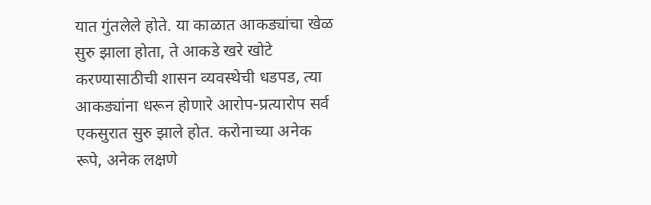यात गुंतलेले होते. या काळात आकड्यांचा खेळ सुरु झाला होता, ते आकडे खरे खोटे करण्यासाठीची शासन व्यवस्थेची धडपड, त्या आकड्यांना धरून होणारे आरोप-प्रत्यारोप सर्व एकसुरात सुरु झाले होत. करोनाच्या अनेक रूपे, अनेक लक्षणे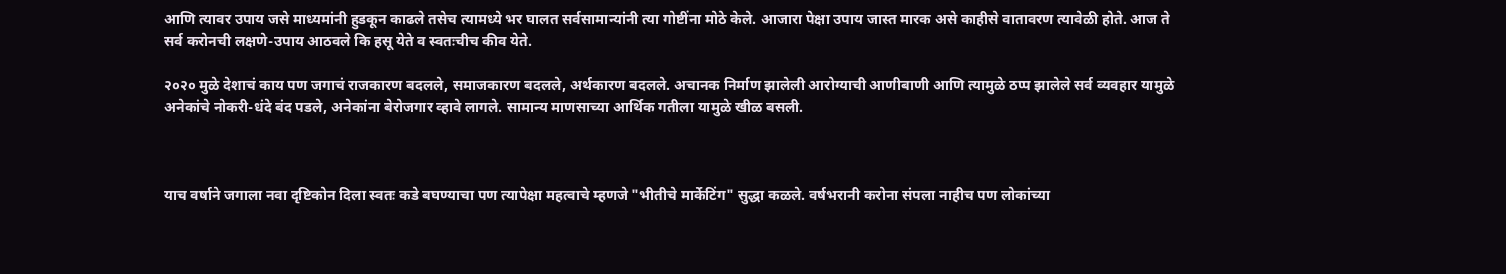आणि त्यावर उपाय जसे माध्यमांनी हुडकून काढले तसेच त्यामध्ये भर घालत सर्वसामान्यांनी त्या गोष्टींना मोठे केले. आजारा पेक्षा उपाय जास्त मारक असे काहीसे वातावरण त्यावेळी होते. आज ते सर्व करोनची लक्षणे-उपाय आठवले कि हसू येते व स्वतःचीच कीव येते.

२०२० मुळे देशाचं काय पण जगाचं राजकारण बदलले, समाजकारण बदलले, अर्थकारण बदलले. अचानक निर्माण झालेली आरोग्याची आणीबाणी आणि त्यामुळे ठप्प झालेले सर्व व्यवहार यामुळे अनेकांचे नोकरी-धंदे बंद पडले, अनेकांना बेरोजगार व्हावे लागले. सामान्य माणसाच्या आर्थिक गतीला यामुळे खीळ बसली.



याच वर्षाने जगाला नवा दृष्टिकोन दिला स्वतः कडे बघण्याचा पण त्यापेक्षा महत्वाचे म्हणजे "भीतीचे मार्केटिंग" सुद्धा कळले. वर्षभरानी करोना संपला नाहीच पण लोकांच्या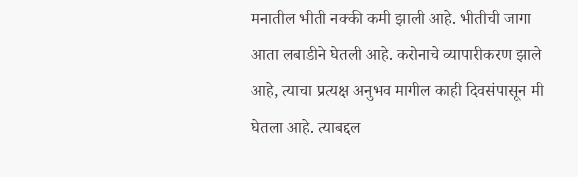मनातील भीती नक्की कमी झाली आहे. भीतीची जागा आता लबाडीने घेतली आहे. करोनाचे व्यापारीकरण झाले आहे, त्याचा प्रत्यक्ष अनुभव मागील काही दिवसंपासून मी घेतला आहे. त्याबद्दल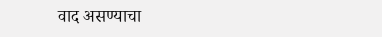वाद असण्याचा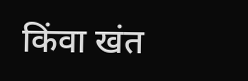किंवा खंत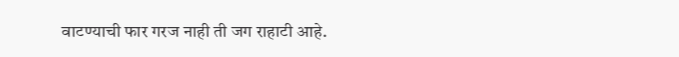वाटण्याची फार गरज नाही ती जग राहाटी आहे.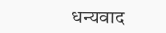धन्यवाद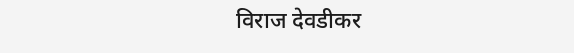विराज देवडीकर